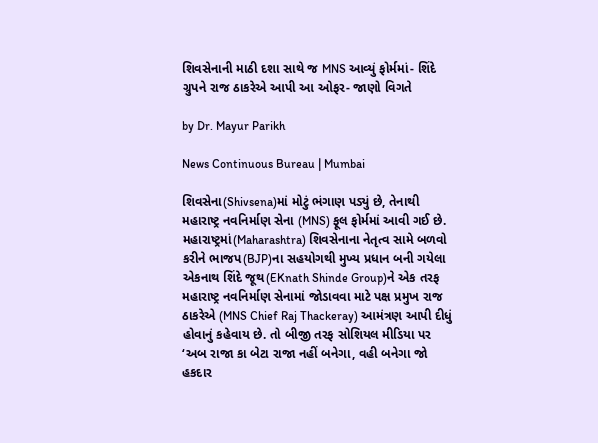શિવસેનાની માઠી દશા સાથે જ MNS આવ્યું ફોર્મમાં- શિંદે ગ્રુપને રાજ ઠાકરેએ આપી આ ઓફર- જાણો વિગતે

by Dr. Mayur Parikh

News Continuous Bureau | Mumbai

શિવસેના(Shivsena)માં મોટું ભંગાણ પડ્યું છે, તેનાથી મહારાષ્ટ્ર નવનિર્માણ સેના (MNS) ફૂલ ફોર્મમાં આવી ગઈ છે. મહારાષ્ટ્રમાં(Maharashtra) શિવસેનાના નેતૃત્વ સામે બળવો કરીને ભાજપ(BJP)ના સહયોગથી મુખ્ય પ્રધાન બની ગયેલા એકનાથ શિંદે જૂથ(EKnath Shinde Group)ને એક તરફ મહારાષ્ટ્ર નવનિર્માણ સેનામાં જોડાવવા માટે પક્ષ પ્રમુખ રાજ ઠાકરેએ (MNS Chief Raj Thackeray) આમંત્રણ આપી દીધું હોવાનું કહેવાય છે. તો બીજી તરફ સોશિયલ મીડિયા પર ‘અબ રાજા કા બેટા રાજા નહીં બનેગા, વહી બનેગા જો હકદાર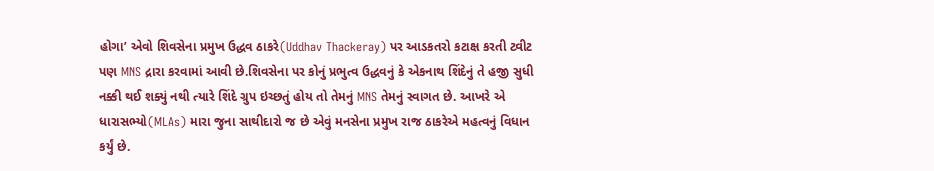હોગા’ એવો શિવસેના પ્રમુખ ઉદ્ધવ ઠાકરે(Uddhav Thackeray) પર આડકતરો કટાક્ષ કરતી ટ્વીટ પણ MNS દ્રારા કરવામાં આવી છે.શિવસેના પર કોનું પ્રભુત્વ ઉદ્ધવનું કે એકનાથ શિંદેનું તે હજી સુધી નક્કી થઈ શક્યું નથી ત્યારે શિંદે ગ્રુપ ઇચ્છતું હોય તો તેમનું MNS તેમનું સ્વાગત છે. આખરે એ ધારાસભ્યો(MLAs) મારા જુના સાથીદારો જ છે એવું મનસેના પ્રમુખ રાજ ઠાકરેએ મહત્વનું વિધાન કર્યું છે.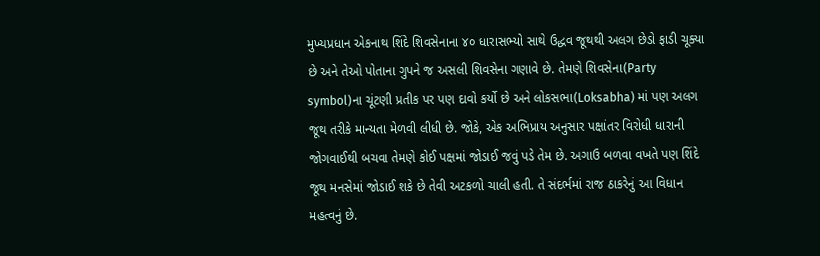મુખ્યપ્રધાન એકનાથ શિંદે શિવસેનાના ૪૦ ધારાસભ્યો સાથે ઉદ્ધવ જૂથથી અલગ છેડો ફાડી ચૂક્યા છે અને તેઓ પોતાના ગુપને જ અસલી શિવસેના ગણાવે છે. તેમણે શિવસેના(Party symbol)ના ચૂંટણી પ્રતીક પર પણ દાવો કર્યો છે અને લોકસભા(Loksabha) માં પણ અલગ જૂથ તરીકે માન્યતા મેળવી લીધી છે. જોકે, એક અભિપ્રાય અનુસાર પક્ષાંતર વિરોધી ધારાની જોગવાઈથી બચવા તેમણે કોઈ પક્ષમાં જોડાઈ જવું પડે તેમ છે. અગાઉ બળવા વખતે પણ શિંદે જૂથ મનસેમાં જોડાઈ શકે છે તેવી અટકળો ચાલી હતી. તે સંદર્ભમાં રાજ ઠાકરેનું આ વિધાન મહત્વનું છે.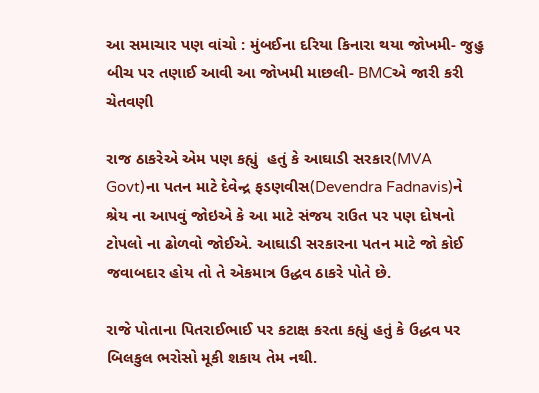આ સમાચાર પણ વાંચો : મુંબઈના દરિયા કિનારા થયા જોખમી- જુહુ બીચ પર તણાઈ આવી આ જોખમી માછલી- BMCએ જારી કરી ચેતવણી

રાજ ઠાકરેએ એમ પણ કહ્યું  હતું કે આઘાડી સરકાર(MVA Govt)ના પતન માટે દેવેન્દ્ર ફડણવીસ(Devendra Fadnavis)ને શ્રેય ના આપવું જોઇએ કે આ માટે સંજય રાઉત પર પણ દોષનો ટોપલો ના ઢોળવો જોઈએ. આઘાડી સરકારના પતન માટે જો કોઈ જવાબદાર હોય તો તે એકમાત્ર ઉદ્ધવ ઠાકરે પોતે છે.

રાજે પોતાના પિતરાઈભાઈ પર કટાક્ષ કરતા કહ્યું હતું કે ઉદ્ધવ પર બિલકુલ ભરોસો મૂકી શકાય તેમ નથી.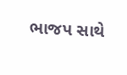ભાજપ સાથે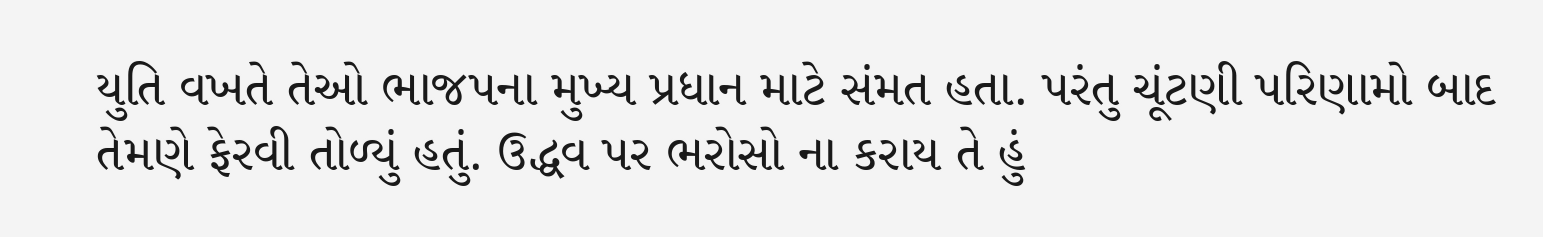યુતિ વખતે તેઓ ભાજપના મુખ્ય પ્રધાન માટે સંમત હતા. પરંતુ ચૂંટણી પરિણામો બાદ તેમણે ફેરવી તોળ્યું હતું. ઉદ્ધવ પર ભરોસો ના કરાય તે હું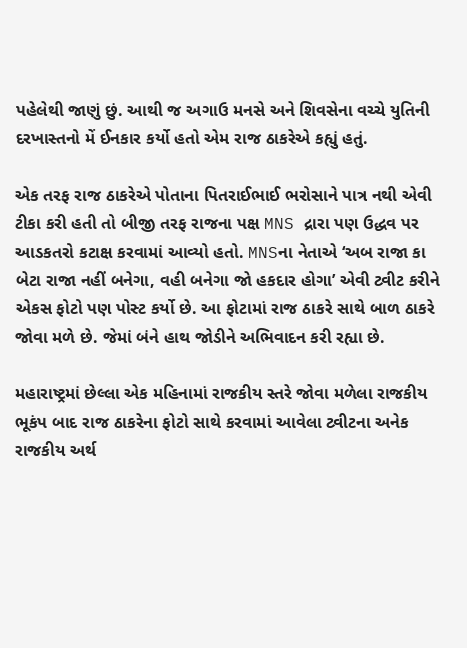પહેલેથી જાણું છું. આથી જ અગાઉ મનસે અને શિવસેના વચ્ચે યુતિની દરખાસ્તનો મેં ઈનકાર કર્યો હતો એમ રાજ ઠાકરેએ કહ્યું હતું.

એક તરફ રાજ ઠાકરેએ પોતાના પિતરાઈભાઈ ભરોસાને પાત્ર નથી એવી ટીકા કરી હતી તો બીજી તરફ રાજના પક્ષ MNS દ્રારા પણ ઉદ્ધવ પર આડકતરો કટાક્ષ કરવામાં આવ્યો હતો. MNSના નેતાએ ‘અબ રાજા કા બેટા રાજા નહીં બનેગા, વહી બનેગા જો હકદાર હોગા’ એવી ટ્વીટ કરીને એકસ ફોટો પણ પોસ્ટ કર્યો છે. આ ફોટામાં રાજ ઠાકરે સાથે બાળ ઠાકરે જોવા મળે છે. જેમાં બંને હાથ જોડીને અભિવાદન કરી રહ્યા છે.

મહારાષ્ટ્રમાં છેલ્લા એક મહિનામાં રાજકીય સ્તરે જોવા મળેલા રાજકીય ભૂકંપ બાદ રાજ ઠાકરેના ફોટો સાથે કરવામાં આવેલા ટ્વીટના અનેક રાજકીય અર્થ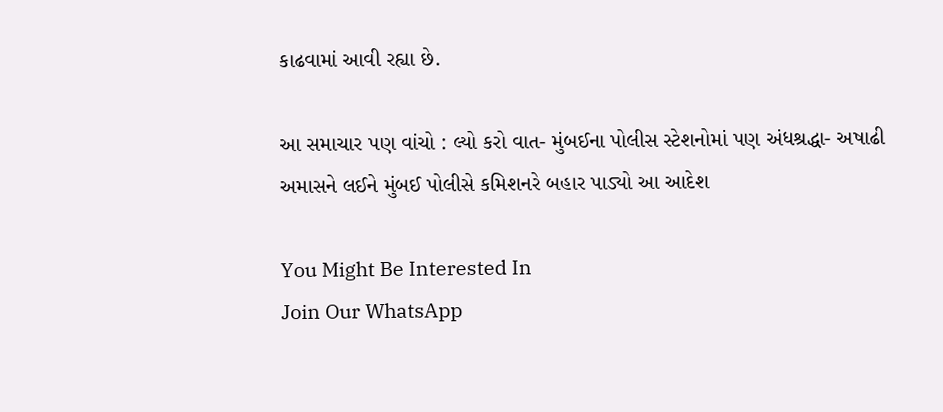કાઢવામાં આવી રહ્યા છે.

આ સમાચાર પણ વાંચો : લ્યો કરો વાત- મુંબઈના પોલીસ સ્ટેશનોમાં પણ અંધશ્રદ્ધા- અષાઢી અમાસને લઈને મુંબઈ પોલીસે કમિશનરે બહાર પાડ્યો આ આદેશ

You Might Be Interested In
Join Our WhatsApp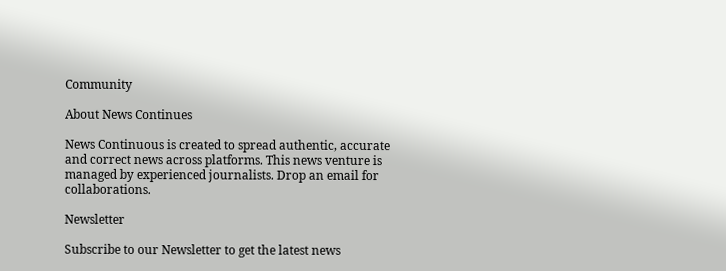Community

About News Continues

News Continuous is created to spread authentic, accurate and correct news across platforms. This news venture is managed by experienced journalists. Drop an email for collaborations.

Newsletter

Subscribe to our Newsletter to get the latest news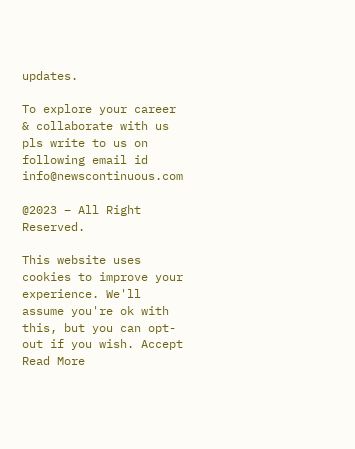updates.

To explore your career & collaborate with us pls write to us on following email id info@newscontinuous.com

@2023 – All Right Reserved.

This website uses cookies to improve your experience. We'll assume you're ok with this, but you can opt-out if you wish. Accept Read More